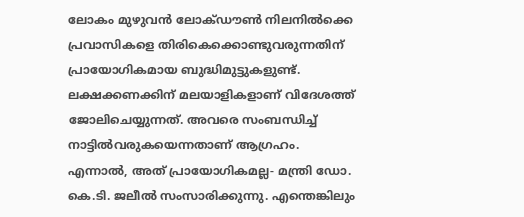ലോകം മുഴുവൻ ലോക്ഡൗൺ നിലനിൽക്കെ പ്രവാസികളെ തിരികെക്കൊണ്ടുവരുന്നതിന് പ്രായോഗികമായ ബുദ്ധിമുട്ടുകളുണ്ട്. ലക്ഷക്കണക്കിന് മലയാളികളാണ് വിദേശത്ത് ജോലിചെയ്യുന്നത്. അവരെ സംബന്ധിച്ച് നാട്ടിൽവരുകയെന്നതാണ് ആഗ്രഹം. എന്നാൽ, അത് പ്രായോഗികമല്ല- മന്ത്രി ഡോ. കെ.ടി. ജലീൽ സംസാരിക്കുന്നു. എന്തെങ്കിലും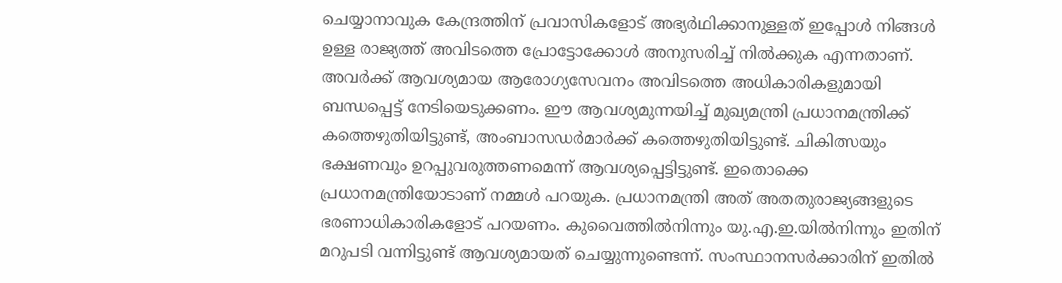ചെയ്യാനാവുക കേന്ദ്രത്തിന് പ്രവാസികളോട് അഭ്യർഥിക്കാനുള്ളത് ഇപ്പോൾ നിങ്ങൾ ഉള്ള രാജ്യത്ത് അവിടത്തെ പ്രോട്ടോക്കോൾ അനുസരിച്ച് നിൽക്കുക എന്നതാണ്. അവർക്ക് ആവശ്യമായ ആരോഗ്യസേവനം അവിടത്തെ അധികാരികളുമായി ബന്ധപ്പെട്ട് നേടിയെടുക്കണം. ഈ ആവശ്യമുന്നയിച്ച് മുഖ്യമന്ത്രി പ്രധാനമന്ത്രിക്ക് കത്തെഴുതിയിട്ടുണ്ട്, അംബാസഡർമാർക്ക് കത്തെഴുതിയിട്ടുണ്ട്. ചികിത്സയും ഭക്ഷണവും ഉറപ്പുവരുത്തണമെന്ന് ആവശ്യപ്പെട്ടിട്ടുണ്ട്. ഇതൊക്കെ പ്രധാനമന്ത്രിയോടാണ് നമ്മൾ പറയുക. പ്രധാനമന്ത്രി അത് അതതുരാജ്യങ്ങളുടെ ഭരണാധികാരികളോട് പറയണം. കുവൈത്തിൽനിന്നും യു.എ.ഇ.യിൽനിന്നും ഇതിന് മറുപടി വന്നിട്ടുണ്ട് ആവശ്യമായത് ചെയ്യുന്നുണ്ടെന്ന്. സംസ്ഥാനസർക്കാരിന് ഇതിൽ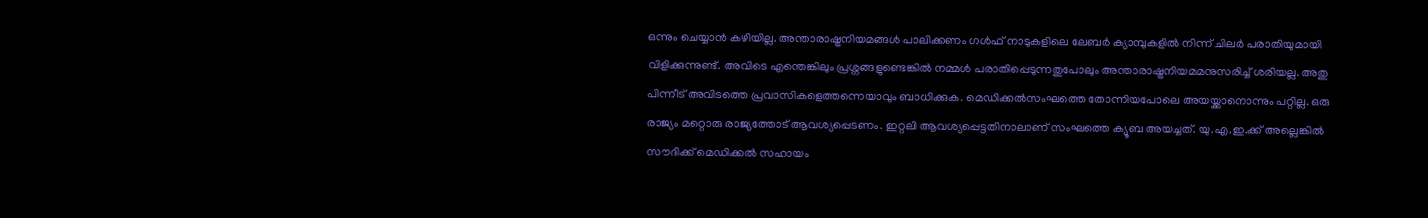ഒന്നും ചെയ്യാൻ കഴിയില്ല. അന്താരാഷ്ട്രനിയമങ്ങൾ പാലിക്കണം ഗൾഫ് നാടുകളിലെ ലേബർ ക്യാമ്പുകളിൽ നിന്ന് ചിലർ പരാതിയുമായി വിളിക്കുന്നുണ്ട്. അവിടെ എന്തെങ്കിലും പ്രശ്നങ്ങളുണ്ടെങ്കിൽ നമ്മൾ പരാതിപ്പെടുന്നതുപോലും അന്താരാഷ്ട്രനിയമമനുസരിച്ച് ശരിയല്ല. അതു പിന്നീട് അവിടത്തെ പ്രവാസികളെത്തന്നെയാവും ബാധിക്കുക. മെഡിക്കൽസംഘത്തെ തോന്നിയപോലെ അയയ്ക്കാനൊന്നും പറ്റില്ല. ഒരു രാജ്യം മറ്റൊരു രാജ്യത്തോട് ആവശ്യപ്പെടണം. ഇറ്റലി ആവശ്യപ്പെട്ടതിനാലാണ് സംഘത്തെ ക്യൂബ അയച്ചത്. യു.എ.ഇ.ക്ക് അല്ലെങ്കിൽ സൗദിക്ക് മെഡിക്കൽ സഹായം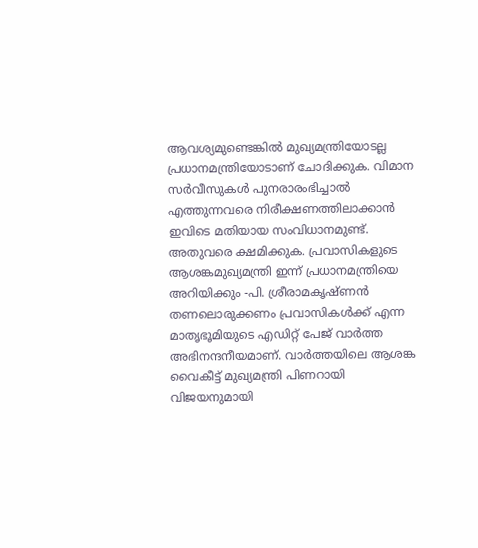ആവശ്യമുണ്ടെങ്കിൽ മുഖ്യമന്ത്രിയോടല്ല പ്രധാനമന്ത്രിയോടാണ് ചോദിക്കുക. വിമാന സർവീസുകൾ പുനരാരംഭിച്ചാൽ എത്തുന്നവരെ നിരീക്ഷണത്തിലാക്കാൻ ഇവിടെ മതിയായ സംവിധാനമുണ്ട്. അതുവരെ ക്ഷമിക്കുക. പ്രവാസികളുടെ ആശങ്കമുഖ്യമന്ത്രി ഇന്ന് പ്രധാനമന്ത്രിയെ അറിയിക്കും -പി. ശ്രീരാമകൃഷ്ണൻ തണലൊരുക്കണം പ്രവാസികൾക്ക് എന്ന മാതൃഭൂമിയുടെ എഡിറ്റ് പേജ് വാർത്ത അഭിനന്ദനീയമാണ്. വാർത്തയിലെ ആശങ്ക വൈകീട്ട് മുഖ്യമന്ത്രി പിണറായി വിജയനുമായി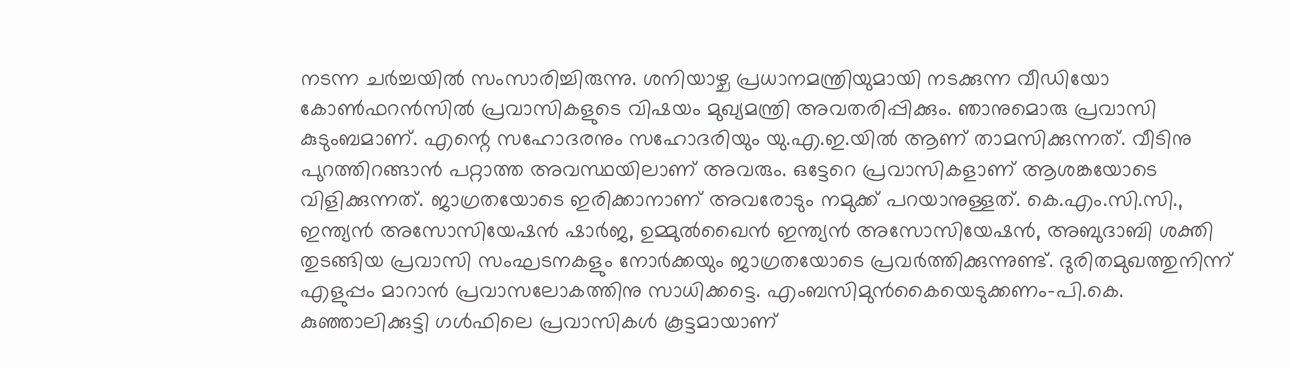നടന്ന ചർച്ചയിൽ സംസാരിച്ചിരുന്നു. ശനിയാഴ്ച പ്രധാനമന്ത്രിയുമായി നടക്കുന്ന വീഡിയോ കോൺഫറൻസിൽ പ്രവാസികളുടെ വിഷയം മുഖ്യമന്ത്രി അവതരിപ്പിക്കും. ഞാനുമൊരു പ്രവാസി കുടുംബമാണ്. എന്റെ സഹോദരനും സഹോദരിയും യു.എ.ഇ.യിൽ ആണ് താമസിക്കുന്നത്. വീടിനു പുറത്തിറങ്ങാൻ പറ്റാത്ത അവസ്ഥയിലാണ് അവരും. ഒട്ടേറെ പ്രവാസികളാണ് ആശങ്കയോടെ വിളിക്കുന്നത്. ജാഗ്രതയോടെ ഇരിക്കാനാണ് അവരോടും നമുക്ക് പറയാനുള്ളത്. കെ.എം.സി.സി., ഇന്ത്യൻ അസോസിയേഷൻ ഷാർജ, ഉമ്മുൽഖൈൻ ഇന്ത്യൻ അസോസിയേഷൻ, അബുദാബി ശക്തി തുടങ്ങിയ പ്രവാസി സംഘടനകളും നോർക്കയും ജാഗ്രതയോടെ പ്രവർത്തിക്കുന്നുണ്ട്. ദുരിതമുഖത്തുനിന്ന് എളുപ്പം മാറാൻ പ്രവാസലോകത്തിനു സാധിക്കട്ടെ. എംബസിമുൻകൈയെടുക്കണം-പി.കെ. കുഞ്ഞാലിക്കുട്ടി ഗൾഫിലെ പ്രവാസികൾ കൂട്ടമായാണ്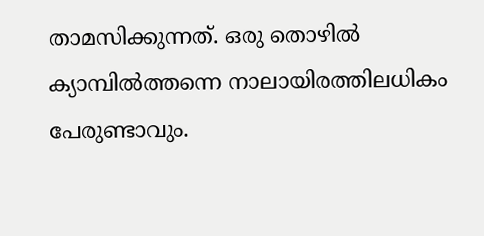താമസിക്കുന്നത്. ഒരു തൊഴിൽ ക്യാമ്പിൽത്തന്നെ നാലായിരത്തിലധികം പേരുണ്ടാവും.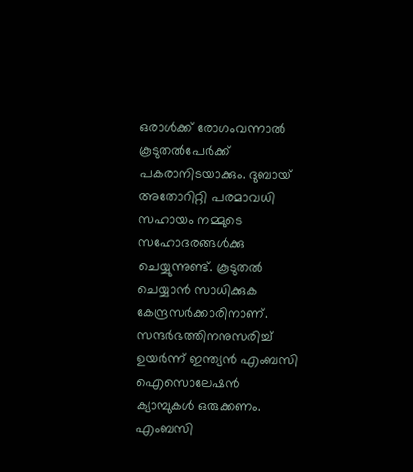ഒരാൾക്ക് രോഗംവന്നാൽ കൂടുതൽപേർക്ക് പകരാനിടയാക്കും. ദുബായ് അതോറിറ്റി പരമാവധി സഹായം നമ്മുടെ സഹോദരങ്ങൾക്കു ചെയ്യുന്നുണ്ട്. കൂടുതൽ ചെയ്യാൻ സാധിക്കുക കേന്ദ്രസർക്കാരിനാണ്. സന്ദർഭത്തിനനുസരിച്ച് ഉയർന്ന് ഇന്ത്യൻ എംബസി ഐസൊലേഷൻ ക്യാമ്പുകൾ ഒരുക്കണം. എംബസി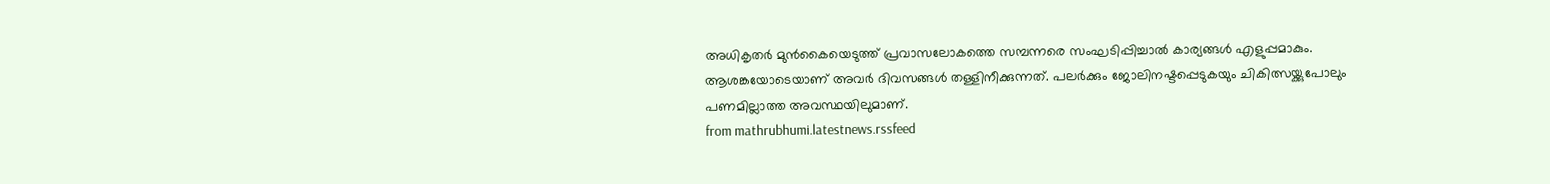അധികൃതർ മുൻകൈയെടുത്ത് പ്രവാസലോകത്തെ സമ്പന്നരെ സംഘടിപ്പിച്ചാൽ കാര്യങ്ങൾ എളുപ്പമാകും. ആശങ്കയോടെയാണ് അവർ ദിവസങ്ങൾ തള്ളിനീക്കുന്നത്. പലർക്കും ജോലിനഷ്ടപ്പെടുകയും ചികിത്സയ്ക്കുപോലും പണമില്ലാത്ത അവസ്ഥയിലുമാണ്.
from mathrubhumi.latestnews.rssfeed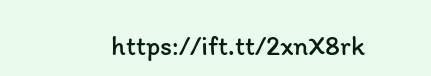https://ift.tt/2xnX8rk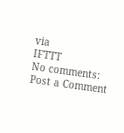via
IFTTT
No comments:
Post a Comment